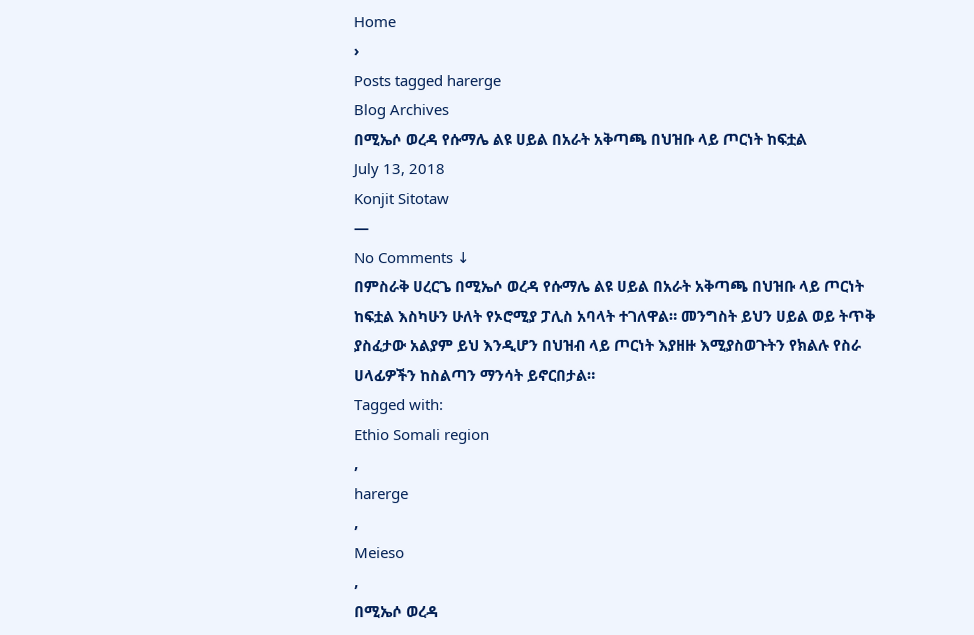Home
›
Posts tagged harerge
Blog Archives
በሚኤሶ ወረዳ የሱማሌ ልዩ ሀይል በአራት አቅጣጫ በህዝቡ ላይ ጦርነት ከፍቷል
July 13, 2018
Konjit Sitotaw
—
No Comments ↓
በምስራቅ ሀረርጌ በሚኤሶ ወረዳ የሱማሌ ልዩ ሀይል በአራት አቅጣጫ በህዝቡ ላይ ጦርነት ከፍቷል እስካሁን ሁለት የኦሮሚያ ፓሊስ አባላት ተገለዋል። መንግስት ይህን ሀይል ወይ ትጥቅ ያስፈታው አልያም ይህ እንዲሆን በህዝብ ላይ ጦርነት እያዘዙ እሚያስወጉትን የክልሉ የስራ ሀላፊዎችን ከስልጣን ማንሳት ይኖርበታል።
Tagged with:
Ethio Somali region
,
harerge
,
Meieso
,
በሚኤሶ ወረዳ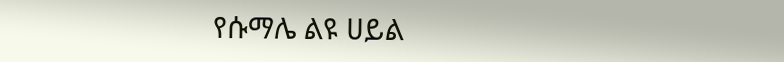የሱማሌ ልዩ ሀይል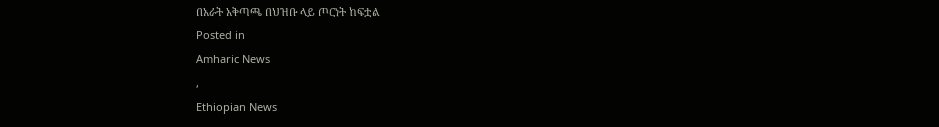በአራት አቅጣጫ በህዝቡ ላይ ጦርነት ከፍቷል
Posted in
Amharic News
,
Ethiopian News